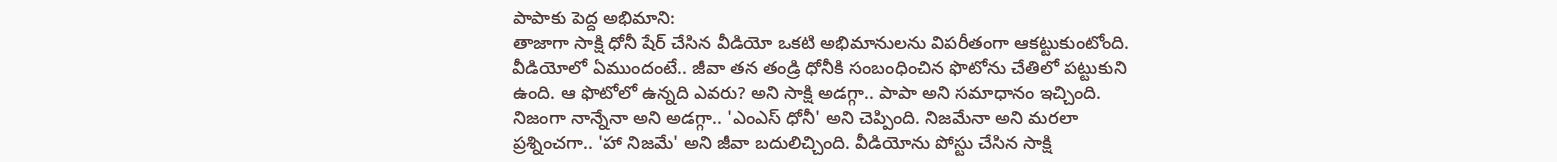పాపాకు పెద్ద అభిమాని:
తాజాగా సాక్షి ధోనీ షేర్ చేసిన వీడియో ఒకటి అభిమానులను విపరీతంగా ఆకట్టుకుంటోంది. వీడియోలో ఏముందంటే.. జీవా తన తండ్రి ధోనీకి సంబంధించిన ఫొటోను చేతిలో పట్టుకుని ఉంది. ఆ ఫొటోలో ఉన్నది ఎవరు? అని సాక్షి అడగ్గా.. పాపా అని సమాధానం ఇచ్చింది. నిజంగా నాన్నేనా అని అడగ్గా.. 'ఎంఎస్ ధోనీ' అని చెప్పింది. నిజమేనా అని మరలా ప్రశ్నించగా.. 'హా నిజమే' అని జీవా బదులిచ్చింది. వీడియోను పోస్టు చేసిన సాక్షి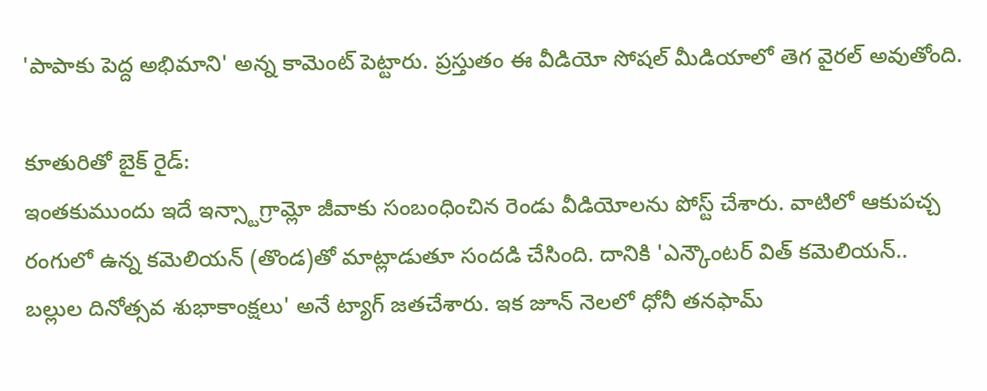'పాపాకు పెద్ద అభిమాని' అన్న కామెంట్ పెట్టారు. ప్రస్తుతం ఈ వీడియో సోషల్ మీడియాలో తెగ వైరల్ అవుతోంది.

కూతురితో బైక్ రైడ్:
ఇంతకుముందు ఇదే ఇన్స్టాగ్రామ్లో జీవాకు సంబంధించిన రెండు వీడియోలను పోస్ట్ చేశారు. వాటిలో ఆకుపచ్చ రంగులో ఉన్న కమెలియన్ (తొండ)తో మాట్లాడుతూ సందడి చేసింది. దానికి 'ఎన్కౌంటర్ విత్ కమెలియన్.. బల్లుల దినోత్సవ శుభాకాంక్షలు' అనే ట్యాగ్ జతచేశారు. ఇక జూన్ నెలలో ధోనీ తనఫామ్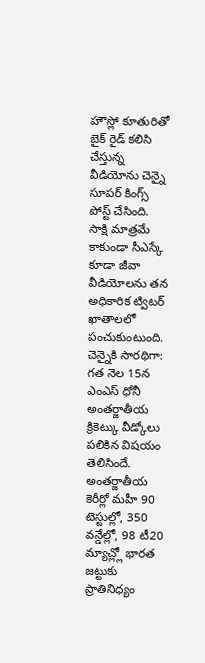హౌస్లో కూతురితో బైక్ రైడ్ కలిసి చేస్తున్న వీడియోను చెన్నై సూపర్ కింగ్స్ పోస్ట్ చేసింది. సాక్షి మాత్రమే కాకుండా సీఎస్కే కూడా జీవా వీడియోలను తన అధికారిక ట్విటర్ ఖాతాలలో పంచుకుంటుంది.
చెన్నైకి సారథిగా:
గత నెల 15న ఎంఎస్ ధోనీ అంతర్జాతీయ క్రికెట్కు వీడ్కోలు పలికిన విషయం తెలిసిందే. అంతర్జాతీయ కెరీర్లో మహీ 90 టెస్టుల్లో, 350 వన్డేల్లో, 98 టీ20 మ్యాచ్ల్లో భారత జట్టుకు ప్రాతినిధ్యం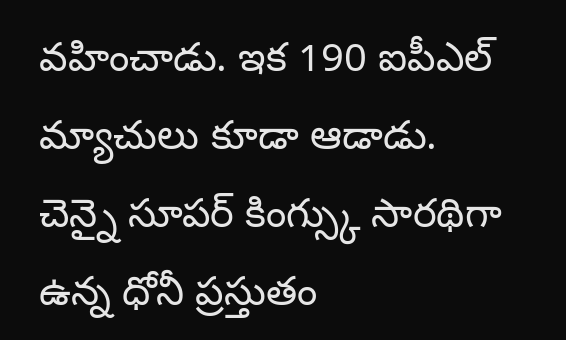వహించాడు. ఇక 190 ఐపీఎల్ మ్యాచులు కూడా ఆడాడు. చెన్నై సూపర్ కింగ్స్కు సారథిగా ఉన్న ధోనీ ప్రస్తుతం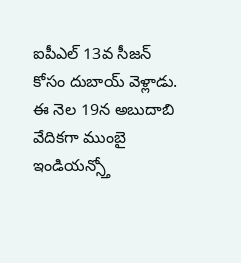ఐపీఎల్ 13వ సీజన్ కోసం దుబాయ్ వెళ్లాడు. ఈ నెల 19న అబుదాబి వేదికగా ముంబై ఇండియన్స్తో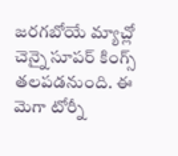జరగబోయే మ్యాచ్లో చెన్నై సూపర్ కింగ్స్ తలపడనుంది. ఈ మెగా టోర్నీ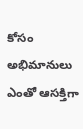కోసం అభిమానులు ఎంతో ఆసక్తిగా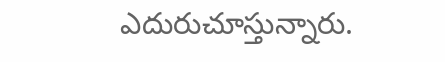ఎదురుచూస్తున్నారు.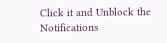Click it and Unblock the Notifications